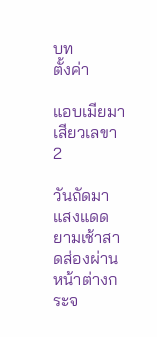บท
ตั้งค่า

แอบเมียมาเสียวเลขา 2

วันถัดมา แสงแดดยามเช้าสาดส่องผ่านหน้าต่างกระจ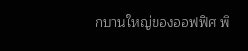กบานใหญ่ของออฟฟิศ พิ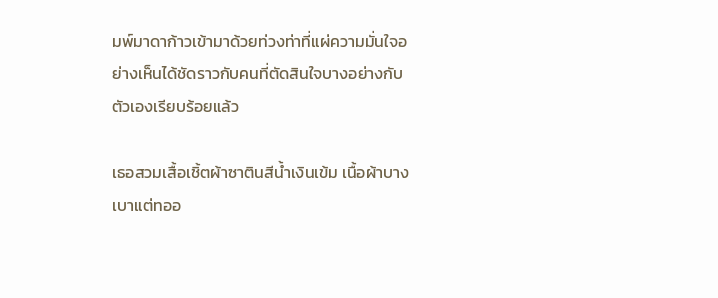มพ์มาดาก้าวเข้ามาด้วยท่วงท่าที่แผ่ความมั่นใจอย่างเห็นได้ชัดราวกับคนที่ตัดสินใจบางอย่างกับตัวเองเรียบร้อยแล้ว

เธอสวมเสื้อเชิ้ตผ้าซาตินสีน้ำเงินเข้ม เนื้อผ้าบางเบาแต่ทออ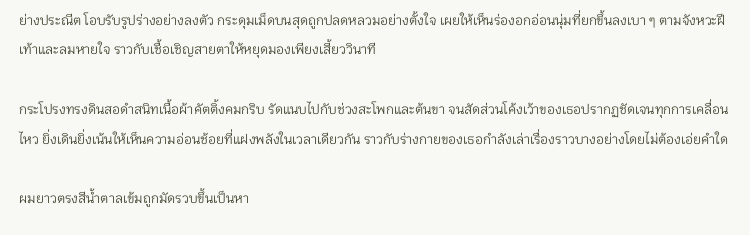ย่างประณีต โอบรับรูปร่างอย่างลงตัว กระดุมเม็ดบนสุดถูกปลดหลวมอย่างตั้งใจ เผยให้เห็นร่องอกอ่อนนุ่มที่ยกขึ้นลงเบา ๆ ตามจังหวะฝีเท้าและลมหายใจ ราวกับเชื้อเชิญสายตาให้หยุดมองเพียงเสี้ยววินาที

กระโปรงทรงดินสอดำสนิทเนื้อผ้าคัตติ้งคมกริบ รัดแนบไปกับช่วงสะโพกและต้นขา จนสัดส่วนโค้งเว้าของเธอปรากฏชัดเจนทุกการเคลื่อนไหว ยิ่งเดินยิ่งเน้นให้เห็นความอ่อนช้อยที่แฝงพลังในเวลาเดียวกัน ราวกับร่างกายของเธอกำลังเล่าเรื่องราวบางอย่างโดยไม่ต้องเอ่ยคำใด

ผมยาวตรงสีน้ำตาลเข้มถูกมัดรวบขึ้นเป็นหา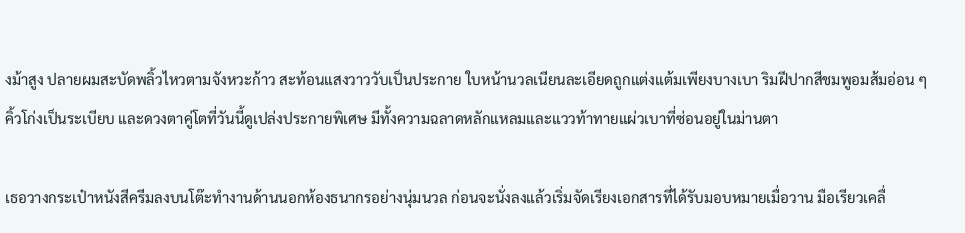งม้าสูง ปลายผมสะบัดพลิ้วไหวตามจังหวะก้าว สะท้อนแสงวาววับเป็นประกาย ใบหน้านวลเนียนละเอียดถูกแต่งแต้มเพียงบางเบา ริมฝีปากสีชมพูอมส้มอ่อน ๆ คิ้วโก่งเป็นระเบียบ และดวงตาคู่โตที่วันนี้ดูเปล่งประกายพิเศษ มีทั้งความฉลาดหลักแหลมและแววท้าทายแผ่วเบาที่ซ่อนอยู่ในม่านตา

เธอวางกระเป๋าหนังสีครีมลงบนโต๊ะทำงานด้านนอกห้องธนากรอย่างนุ่มนวล ก่อนจะนั่งลงแล้วเริ่มจัดเรียงเอกสารที่ได้รับมอบหมายเมื่อวาน มือเรียวเคลื่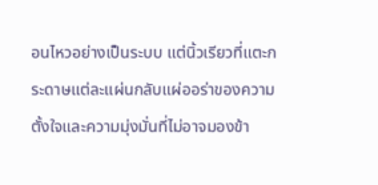อนไหวอย่างเป็นระบบ แต่นิ้วเรียวที่แตะกระดาษแต่ละแผ่นกลับแผ่ออร่าของความตั้งใจและความมุ่งมั่นที่ไม่อาจมองข้า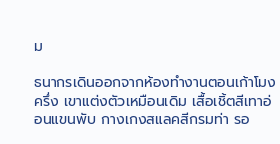ม

ธนากรเดินออกจากห้องทำงานตอนเก้าโมงครึ่ง เขาแต่งตัวเหมือนเดิม เสื้อเชิ้ตสีเทาอ่อนแขนพับ กางเกงสแลคสีกรมท่า รอ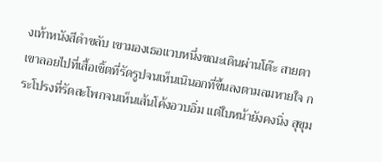งเท้าหนังสีดำขลับ เขามองเธอแวบหนึ่งขณะเดินผ่านโต๊ะ สายตาเขาลอยไปที่เสื้อเชิ้ตที่รัดรูปจนเห็นเนินอกที่ขึ้นลงตามลมหายใจ กระโปรงที่รัดสะโพกจนเห็นเส้นโค้งอวบอิ่ม แต่ใบหน้ายังคงนิ่ง สุขุม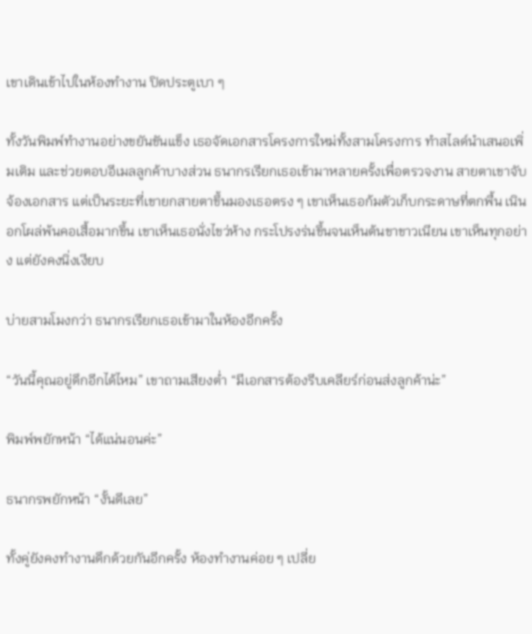เขาเดินเข้าไปในห้องทำงาน ปิดประตูเบา ๆ

ทั้งวันพิมพ์ทำงานอย่างขยันขันแข็ง เธอจัดเอกสารโครงการใหม่ทั้งสามโครงการ ทำสไลด์นำเสนอเพิ่มเติม และช่วยตอบอีเมลลูกค้าบางส่วน ธนากรเรียกเธอเข้ามาหลายครั้งเพื่อตรวจงาน สายตาเขาจับจ้องเอกสาร แต่เป็นระยะที่เขายกสายตาขึ้นมองเธอตรง ๆ เขาเห็นเธอก้มตัวเก็บกระดาษที่ตกพื้น เนินอกโผล่พ้นคอเสื้อมากขึ้น เขาเห็นเธอนั่งไขว่ห้าง กระโปรงร่นขึ้นจนเห็นต้นขาขาวเนียน เขาเห็นทุกอย่าง แต่ยังคงนิ่งเงียบ

บ่ายสามโมงกว่า ธนากรเรียกเธอเข้ามาในห้องอีกครั้ง

“วันนี้คุณอยู่ดึกอีกได้ไหม” เขาถามเสียงต่ำ “มีเอกสารต้องรีบเคลียร์ก่อนส่งลูกค้าน่ะ”

พิมพ์พยักหน้า “ได้แน่นอนค่ะ”

ธนากรพยักหน้า “งั้นดีเลย”

ทั้งคู่ยังคงทำงานดึกด้วยกันอีกครั้ง ห้องทำงานค่อย ๆ เปลี่ย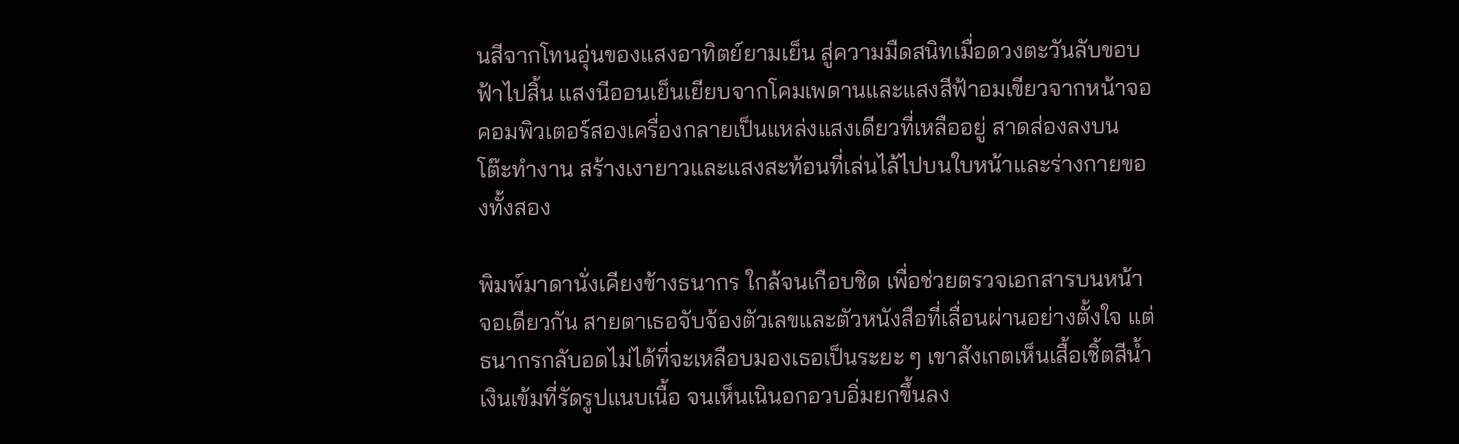นสีจากโทนอุ่นของแสงอาทิตย์ยามเย็น สู่ความมืดสนิทเมื่อดวงตะวันลับขอบฟ้าไปสิ้น แสงนีออนเย็นเยียบจากโคมเพดานและแสงสีฟ้าอมเขียวจากหน้าจอคอมพิวเตอร์สองเครื่องกลายเป็นแหล่งแสงเดียวที่เหลืออยู่ สาดส่องลงบนโต๊ะทำงาน สร้างเงายาวและแสงสะท้อนที่เล่นไล้ไปบนใบหน้าและร่างกายของทั้งสอง

พิมพ์มาดานั่งเคียงข้างธนากร ใกล้จนเกือบชิด เพื่อช่วยตรวจเอกสารบนหน้าจอเดียวกัน สายตาเธอจับจ้องตัวเลขและตัวหนังสือที่เลื่อนผ่านอย่างตั้งใจ แต่ธนากรกลับอดไม่ได้ที่จะเหลือบมองเธอเป็นระยะ ๆ เขาสังเกตเห็นเสื้อเชิ้ตสีน้ำเงินเข้มที่รัดรูปแนบเนื้อ จนเห็นเนินอกอวบอิ่มยกขึ้นลง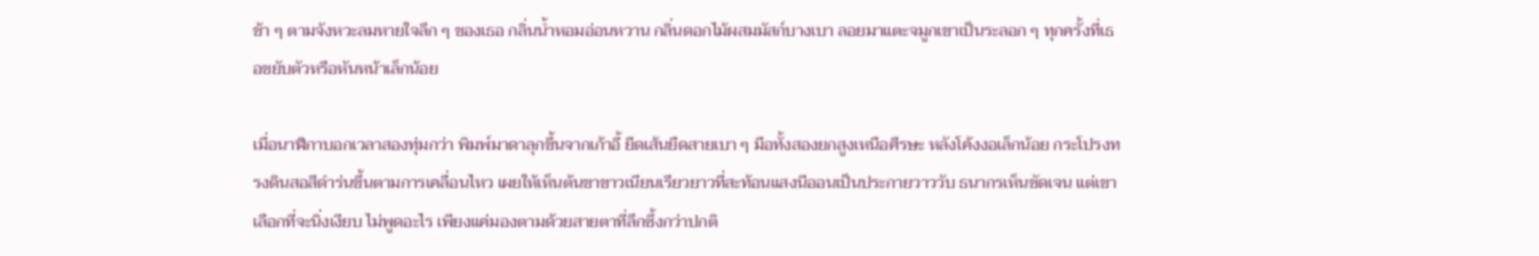ช้า ๆ ตามจังหวะลมหายใจลึก ๆ ของเธอ กลิ่นน้ำหอมอ่อนหวาน กลิ่นดอกไม้ผสมมัสก์บางเบา ลอยมาแตะจมูกเขาเป็นระลอก ๆ ทุกครั้งที่เธอขยับตัวหรือหันหน้าเล็กน้อย

เมื่อนาฬิกาบอกเวลาสองทุ่มกว่า พิมพ์มาดาลุกขึ้นจากเก้าอี้ ยืดเส้นยืดสายเบา ๆ มือทั้งสองยกสูงเหนือศีรษะ หลังโค้งงอเล็กน้อย กระโปรงทรงดินสอสีดำร่นขึ้นตามการเคลื่อนไหว เผยให้เห็นต้นขาขาวเนียนเรียวยาวที่สะท้อนแสงนีออนเป็นประกายวาววับ ธนากรเห็นชัดเจน แต่เขาเลือกที่จะนิ่งเงียบ ไม่พูดอะไร เพียงแค่มองตามด้วยสายตาที่ลึกซึ้งกว่าปกติ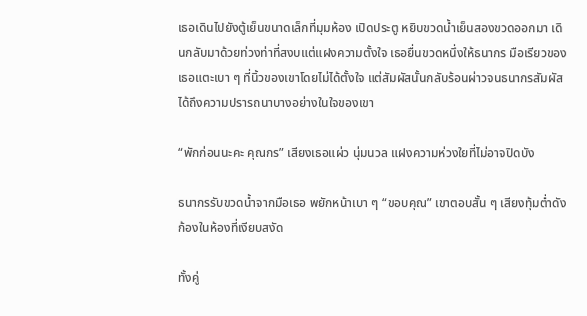เธอเดินไปยังตู้เย็นขนาดเล็กที่มุมห้อง เปิดประตู หยิบขวดน้ำเย็นสองขวดออกมา เดินกลับมาด้วยท่วงท่าที่สงบแต่แฝงความตั้งใจ เธอยื่นขวดหนึ่งให้ธนากร มือเรียวของเธอแตะเบา ๆ ที่นิ้วของเขาโดยไม่ได้ตั้งใจ แต่สัมผัสนั้นกลับร้อนผ่าวจนธนากรสัมผัสได้ถึงความปรารถนาบางอย่างในใจของเขา

“พักก่อนนะคะ คุณกร” เสียงเธอแผ่ว นุ่มนวล แฝงความห่วงใยที่ไม่อาจปิดบัง

ธนากรรับขวดน้ำจากมือเธอ พยักหน้าเบา ๆ “ขอบคุณ” เขาตอบสั้น ๆ เสียงทุ้มต่ำดังก้องในห้องที่เงียบสงัด

ทั้งคู่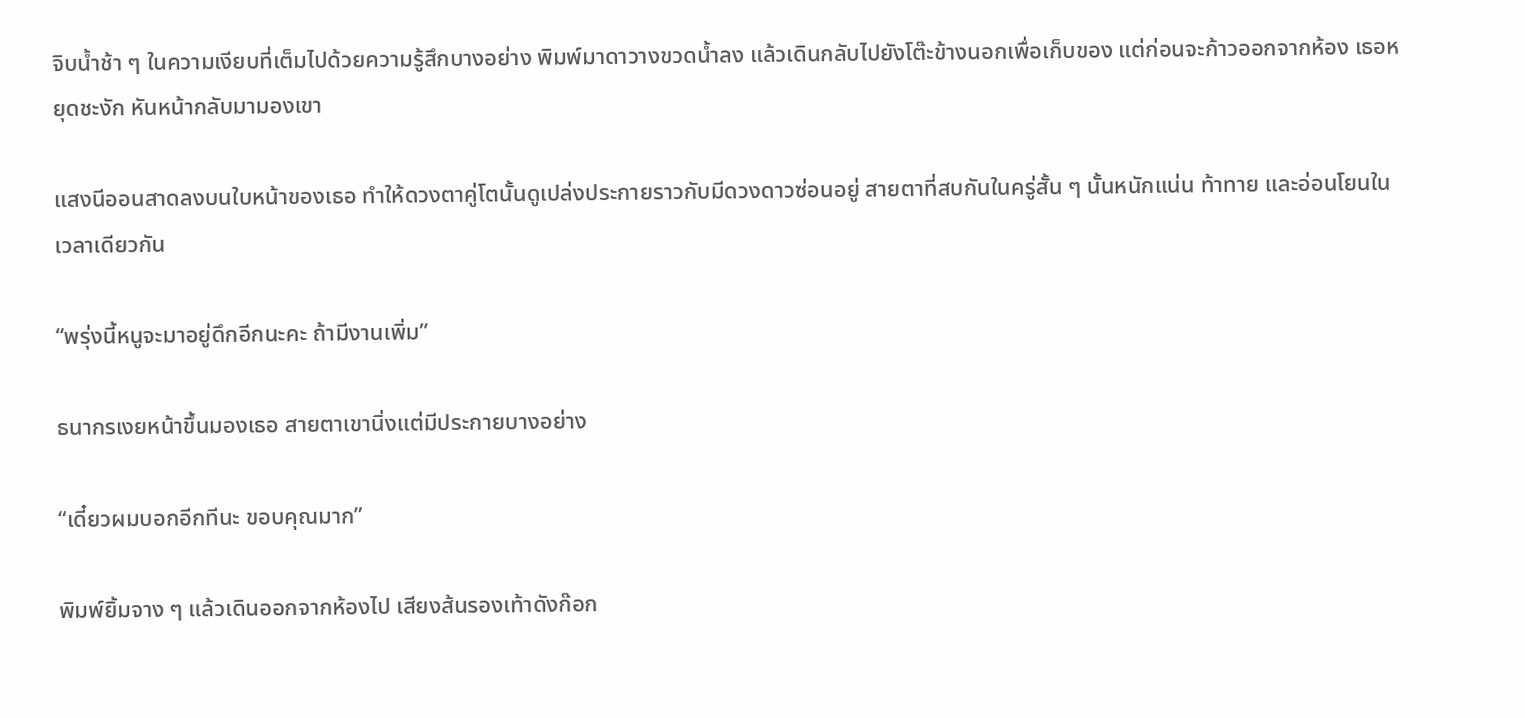จิบน้ำช้า ๆ ในความเงียบที่เต็มไปด้วยความรู้สึกบางอย่าง พิมพ์มาดาวางขวดน้ำลง แล้วเดินกลับไปยังโต๊ะข้างนอกเพื่อเก็บของ แต่ก่อนจะก้าวออกจากห้อง เธอหยุดชะงัก หันหน้ากลับมามองเขา

แสงนีออนสาดลงบนใบหน้าของเธอ ทำให้ดวงตาคู่โตนั้นดูเปล่งประกายราวกับมีดวงดาวซ่อนอยู่ สายตาที่สบกันในครู่สั้น ๆ นั้นหนักแน่น ท้าทาย และอ่อนโยนในเวลาเดียวกัน

“พรุ่งนี้หนูจะมาอยู่ดึกอีกนะคะ ถ้ามีงานเพิ่ม”

ธนากรเงยหน้าขึ้นมองเธอ สายตาเขานิ่งแต่มีประกายบางอย่าง

“เดี๋ยวผมบอกอีกทีนะ ขอบคุณมาก”

พิมพ์ยิ้มจาง ๆ แล้วเดินออกจากห้องไป เสียงส้นรองเท้าดังก๊อก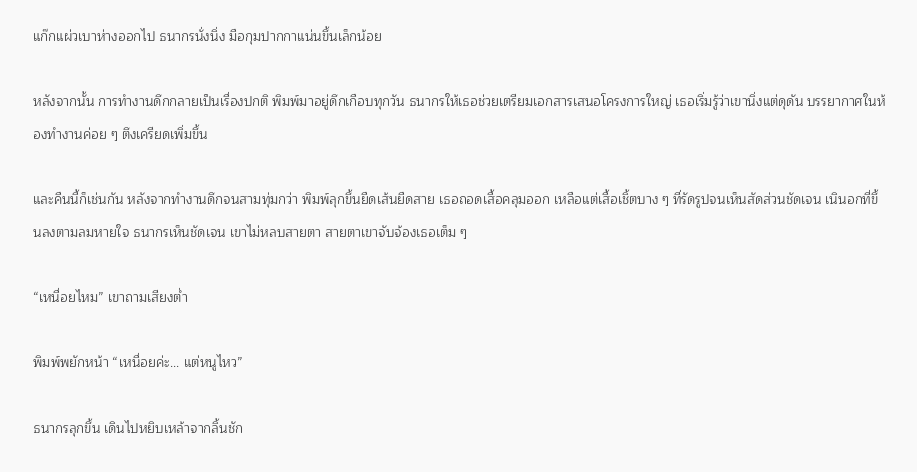แก๊กแผ่วเบาห่างออกไป ธนากรนั่งนิ่ง มือกุมปากกาแน่นขึ้นเล็กน้อย

หลังจากนั้น การทำงานดึกกลายเป็นเรื่องปกติ พิมพ์มาอยู่ดึกเกือบทุกวัน ธนากรให้เธอช่วยเตรียมเอกสารเสนอโครงการใหญ่ เธอเริ่มรู้ว่าเขานิ่งแต่ดุดัน บรรยากาศในห้องทำงานค่อย ๆ ตึงเครียดเพิ่มขึ้น

และคืนนี้ก็เช่นกัน หลังจากทำงานดึกจนสามทุ่มกว่า พิมพ์ลุกขึ้นยืดเส้นยืดสาย เธอถอดเสื้อคลุมออก เหลือแต่เสื้อเชิ้ตบาง ๆ ที่รัดรูปจนเห็นสัดส่วนชัดเจน เนินอกที่ขึ้นลงตามลมหายใจ ธนากรเห็นชัดเจน เขาไม่หลบสายตา สายตาเขาจับจ้องเธอเต็ม ๆ

“เหนื่อยไหม” เขาถามเสียงต่ำ

พิมพ์พยักหน้า “เหนื่อยค่ะ... แต่หนูไหว”

ธนากรลุกขึ้น เดินไปหยิบเหล้าจากลิ้นชัก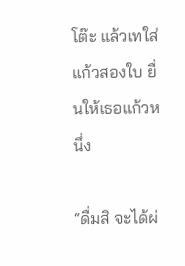โต๊ะ แล้วเทใส่แก้วสองใบ ยื่นให้เธอแก้วหนึ่ง

“ดื่มสิ จะได้ผ่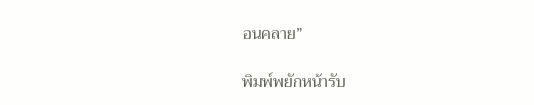อนคลาย”

พิมพ์พยักหน้ารับ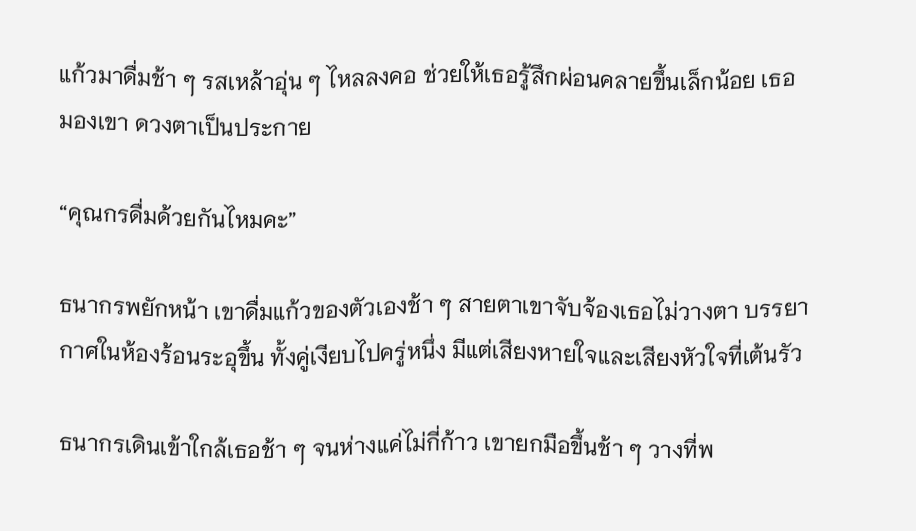แก้วมาดื่มช้า ๆ รสเหล้าอุ่น ๆ ไหลลงคอ ช่วยให้เธอรู้สึกผ่อนคลายขึ้นเล็กน้อย เธอมองเขา ดวงตาเป็นประกาย

“คุณกรดื่มด้วยกันไหมคะ”

ธนากรพยักหน้า เขาดื่มแก้วของตัวเองช้า ๆ สายตาเขาจับจ้องเธอไม่วางตา บรรยากาศในห้องร้อนระอุขึ้น ทั้งคู่เงียบไปครู่หนึ่ง มีแต่เสียงหายใจและเสียงหัวใจที่เต้นรัว

ธนากรเดินเข้าใกล้เธอช้า ๆ จนห่างแค่ไม่กี่ก้าว เขายกมือขึ้นช้า ๆ วางที่พ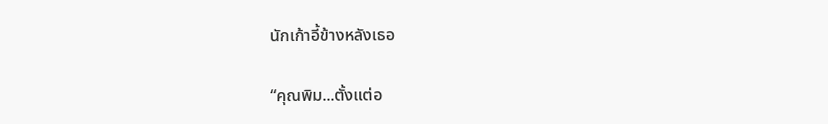นักเก้าอี้ข้างหลังเธอ

“คุณพิม...ตั้งแต่อ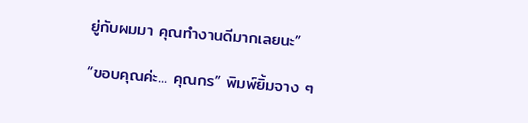ยู่กับผมมา คุณทำงานดีมากเลยนะ”

“ขอบคุณค่ะ... คุณกร” พิมพ์ยิ้มจาง ๆ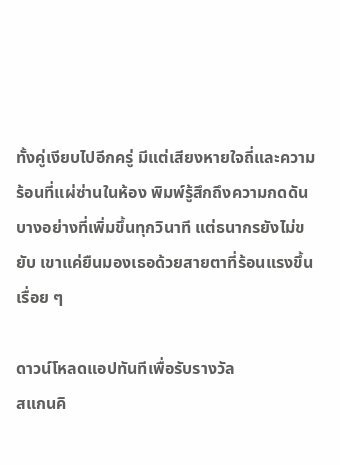ทั้งคู่เงียบไปอีกครู่ มีแต่เสียงหายใจถี่และความร้อนที่แผ่ซ่านในห้อง พิมพ์รู้สึกถึงความกดดันบางอย่างที่เพิ่มขึ้นทุกวินาที แต่ธนากรยังไม่ขยับ เขาแค่ยืนมองเธอด้วยสายตาที่ร้อนแรงขึ้นเรื่อย ๆ

ดาวน์โหลดแอปทันทีเพื่อรับรางวัล
สแกนคิ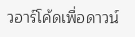วอาร์โค้ดเพื่อดาวน์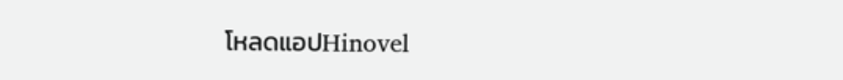โหลดแอปHinovel